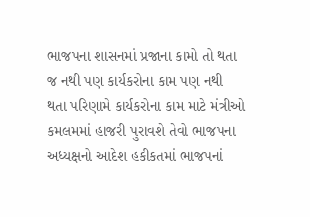ભાજપના શાસનમાં પ્રજાના કામો તો થતા જ નથી પણ કાર્યકરોના કામ પણ નથી થતા પરિણામે કાર્યકરોના કામ માટે મંત્રીઓ કમલમમાં હાજરી પુરાવશે તેવો ભાજપના અધ્યક્ષનો આદેશ હકીકતમાં ભાજપનાં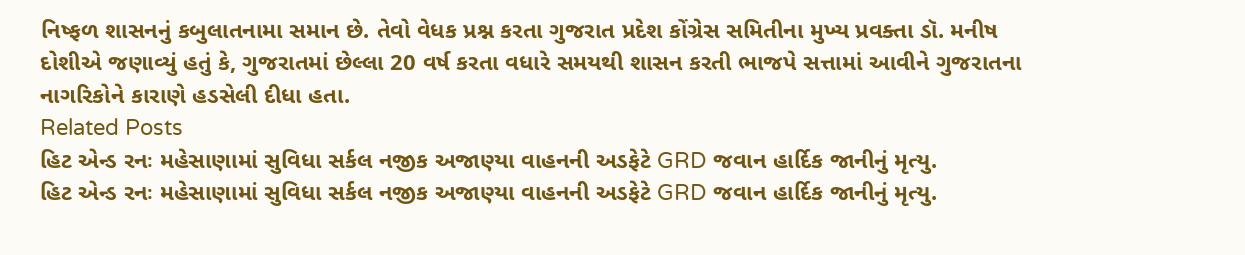નિષ્ફળ શાસનનું કબુલાતનામા સમાન છે. તેવો વેધક પ્રશ્ન કરતા ગુજરાત પ્રદેશ કોંગ્રેસ સમિતીના મુખ્ય પ્રવક્તા ડૉ. મનીષ દોશીએ જણાવ્યું હતું કે, ગુજરાતમાં છેલ્લા 20 વર્ષ કરતા વધારે સમયથી શાસન કરતી ભાજપે સત્તામાં આવીને ગુજરાતના નાગરિકોને કારાણે હડસેલી દીધા હતા.
Related Posts
હિટ એન્ડ રનઃ મહેસાણામાં સુવિધા સર્કલ નજીક અજાણ્યા વાહનની અડફેટે GRD જવાન હાર્દિક જાનીનું મૃત્યુ.
હિટ એન્ડ રનઃ મહેસાણામાં સુવિધા સર્કલ નજીક અજાણ્યા વાહનની અડફેટે GRD જવાન હાર્દિક જાનીનું મૃત્યુ.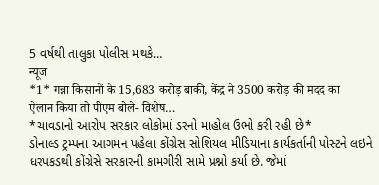5 વર્ષથી તાલુકા પોલીસ મથકે…
न्यूज
*1* गन्ना किसानों के 15,683 करोड़ बाकी, केंद्र ने 3500 करोड़ की मदद का ऐलान किया तो पीएम बोले- विशेष…
*ચાવડાનો આરોપ સરકાર લોકોમાં ડરનો માહોલ ઉભો કરી રહી છે*
ડોનાલ્ડ ટ્રમ્પના આગમન પહેલા કોંગ્રેસ સોશિયલ મીડિયાના કાર્યકર્તાની પોસ્ટને લઇને ધરપકડથી કોંગ્રેસે સરકારની કામગીરી સામે પ્રશ્નો કર્યા છે. જેમાં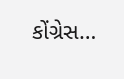કોંગ્રેસ…